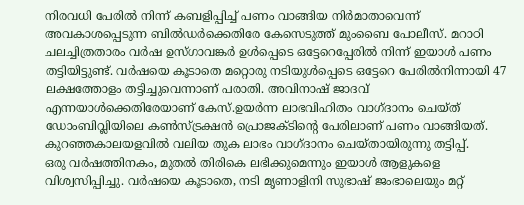നിരവധി പേരിൽ നിന്ന് കബളിപ്പിച്ച് പണം വാങ്ങിയ നിർമാതാവെന്ന് അവകാശപ്പെടുന്ന ബിൽഡർക്കെതിരേ കേസെടുത്ത് മുംബൈ പോലീസ്. മറാഠി ചലച്ചിത്രതാരം വർഷ ഉസ്ഗാവങ്കർ ഉൾപ്പെടെ ഒട്ടേറെപ്പേരിൽ നിന്ന് ഇയാൾ പണം തട്ടിയിട്ടുണ്ട്. വർഷയെ കൂടാതെ മറ്റൊരു നടിയുൾപ്പെടെ ഒട്ടേറെ പേരിൽനിന്നായി 47 ലക്ഷത്തോളം തട്ടിച്ചുവെന്നാണ് പരാതി. അവിനാഷ് ജാദവ് എന്നയാൾക്കെതിരേയാണ് കേസ്.ഉയർന്ന ലാഭവിഹിതം വാഗ്ദാനം ചെയ്ത് ഡോംബിവ്ലിയിലെ കൺസ്ട്രക്ഷൻ പ്രൊജക്ടിന്റെ പേരിലാണ് പണം വാങ്ങിയത്. കുറഞ്ഞകാലയളവിൽ വലിയ തുക ലാഭം വാഗ്ദാനം ചെയ്തായിരുന്നു തട്ടിപ്പ്.
ഒരു വർഷത്തിനകം, മുതൽ തിരികെ ലഭിക്കുമെന്നും ഇയാൾ ആളുകളെ വിശ്വസിപ്പിച്ചു. വർഷയെ കൂടാതെ, നടി മൃണാളിനി സുഭാഷ് ജംഭാലെയും മറ്റ്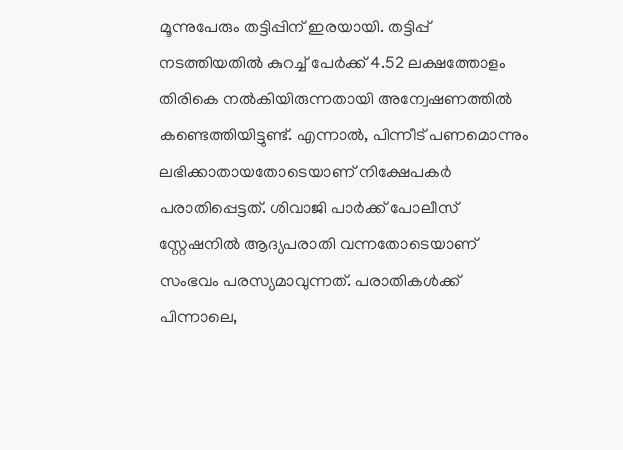മൂന്നുപേരും തട്ടിപ്പിന് ഇരയായി. തട്ടിപ്പ് നടത്തിയതിൽ കുറച്ച് പേർക്ക് 4.52 ലക്ഷത്തോളം തിരികെ നൽകിയിരുന്നതായി അന്വേഷണത്തിൽ കണ്ടെത്തിയിട്ടുണ്ട്. എന്നാൽ, പിന്നീട് പണമൊന്നും ലഭിക്കാതായതോടെയാണ് നിക്ഷേപകർ പരാതിപ്പെട്ടത്. ശിവാജി പാർക്ക് പോലീസ് സ്റ്റേഷനിൽ ആദ്യപരാതി വന്നതോടെയാണ് സംഭവം പരസ്യമാവുന്നത്. പരാതികൾക്ക് പിന്നാലെ,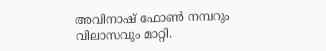അവിനാഷ് ഫോൺ നമ്പറും വിലാസവും മാറ്റി.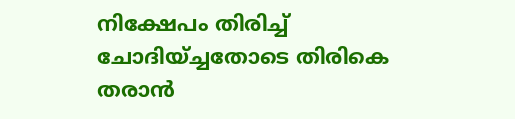നിക്ഷേപം തിരിച്ച് ചോദിയ്ച്ചതോടെ തിരികെ തരാൻ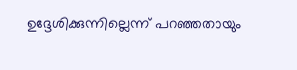ഉദ്ദേശിക്കുന്നില്ലെന്ന് പറഞ്ഞതായും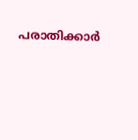പരാതിക്കാർ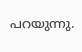പറയുന്നു.